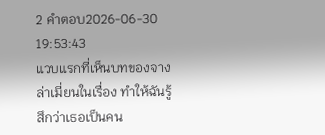2 คำตอบ2026-06-30 19:53:43
แวบแรกที่เห็นบทของจางล่าเมี่ยนในเรื่อง ทำให้ฉันรู้สึกว่าเธอเป็นคน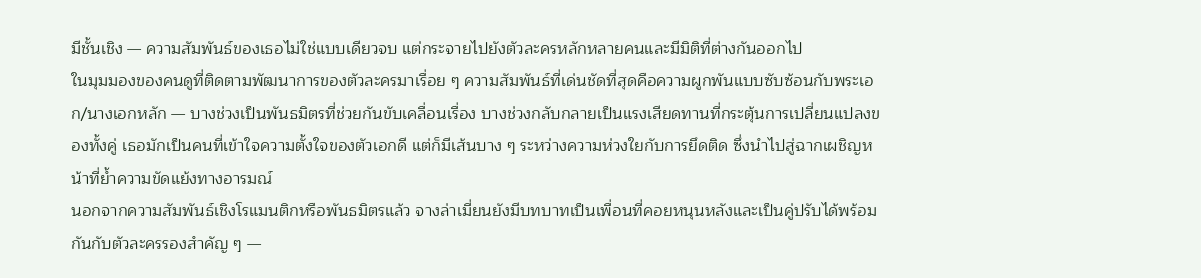มีชั้นเชิง — ความสัมพันธ์ของเธอไม่ใช่แบบเดียวจบ แต่กระจายไปยังตัวละครหลักหลายคนและมีมิติที่ต่างกันออกไป
ในมุมมองของคนดูที่ติดตามพัฒนาการของตัวละครมาเรื่อย ๆ ความสัมพันธ์ที่เด่นชัดที่สุดคือความผูกพันแบบซับซ้อนกับพระเอก/นางเอกหลัก — บางช่วงเป็นพันธมิตรที่ช่วยกันขับเคลื่อนเรื่อง บางช่วงกลับกลายเป็นแรงเสียดทานที่กระตุ้นการเปลี่ยนแปลงของทั้งคู่ เธอมักเป็นคนที่เข้าใจความตั้งใจของตัวเอกดี แต่ก็มีเส้นบาง ๆ ระหว่างความห่วงใยกับการยึดติด ซึ่งนำไปสู่ฉากเผชิญหน้าที่ย้ำความขัดแย้งทางอารมณ์
นอกจากความสัมพันธ์เชิงโรแมนติกหรือพันธมิตรแล้ว จางล่าเมี่ยนยังมีบทบาทเป็นเพื่อนที่คอยหนุนหลังและเป็นคู่ปรับได้พร้อมกันกับตัวละครรองสำคัญ ๆ —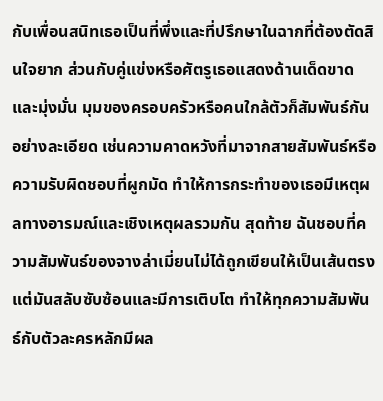กับเพื่อนสนิทเธอเป็นที่พึ่งและที่ปรึกษาในฉากที่ต้องตัดสินใจยาก ส่วนกับคู่แข่งหรือศัตรูเธอแสดงด้านเด็ดขาดและมุ่งมั่น มุมของครอบครัวหรือคนใกล้ตัวก็สัมพันธ์กันอย่างละเอียด เช่นความคาดหวังที่มาจากสายสัมพันธ์หรือความรับผิดชอบที่ผูกมัด ทำให้การกระทำของเธอมีเหตุผลทางอารมณ์และเชิงเหตุผลรวมกัน สุดท้าย ฉันชอบที่ความสัมพันธ์ของจางล่าเมี่ยนไม่ได้ถูกเขียนให้เป็นเส้นตรง แต่มันสลับซับซ้อนและมีการเติบโต ทำให้ทุกความสัมพันธ์กับตัวละครหลักมีผล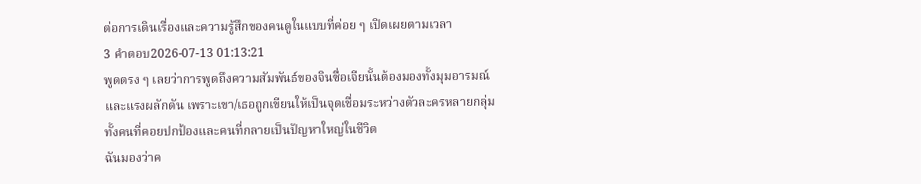ต่อการเดินเรื่องและความรู้สึกของคนดูในแบบที่ค่อย ๆ เปิดเผยตามเวลา
3 คำตอบ2026-07-13 01:13:21
พูดตรง ๆ เลยว่าการพูดถึงความสัมพันธ์ของจินซื่อเจียนั้นต้องมองทั้งมุมอารมณ์และแรงผลักดัน เพราะเขา/เธอถูกเขียนให้เป็นจุดเชื่อมระหว่างตัวละครหลายกลุ่ม ทั้งคนที่คอยปกป้องและคนที่กลายเป็นปัญหาใหญ่ในชีวิต
ฉันมองว่าค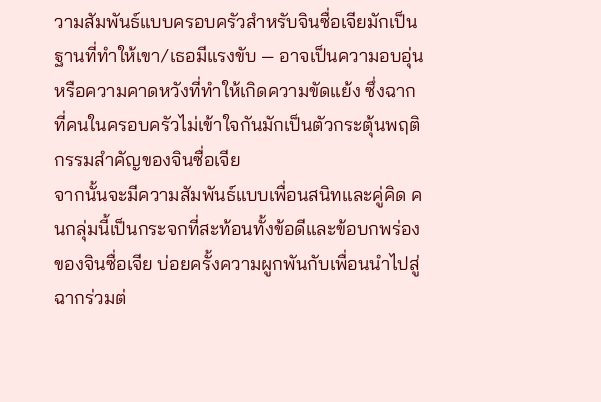วามสัมพันธ์แบบครอบครัวสำหรับจินซื่อเจียมักเป็นฐานที่ทำให้เขา/เธอมีแรงขับ — อาจเป็นความอบอุ่นหรือความคาดหวังที่ทำให้เกิดความขัดแย้ง ซึ่งฉากที่คนในครอบครัวไม่เข้าใจกันมักเป็นตัวกระตุ้นพฤติกรรมสำคัญของจินซื่อเจีย
จากนั้นจะมีความสัมพันธ์แบบเพื่อนสนิทและคู่คิด คนกลุ่มนี้เป็นกระจกที่สะท้อนทั้งข้อดีและข้อบกพร่องของจินซื่อเจีย บ่อยครั้งความผูกพันกับเพื่อนนำไปสู่ฉากร่วมต่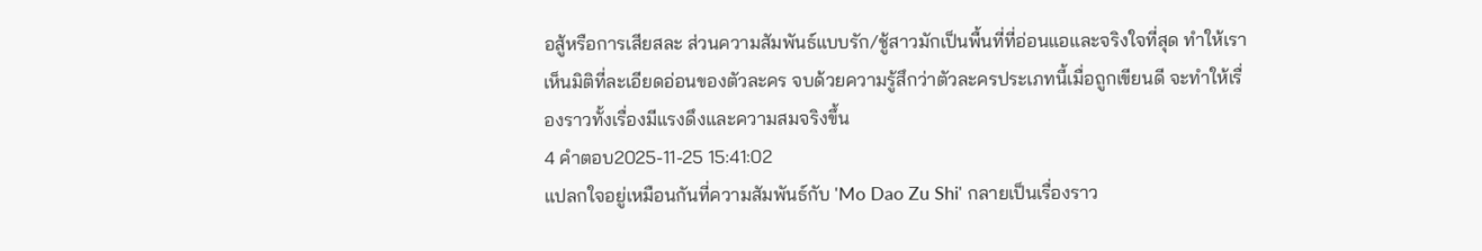อสู้หรือการเสียสละ ส่วนความสัมพันธ์แบบรัก/ชู้สาวมักเป็นพื้นที่ที่อ่อนแอและจริงใจที่สุด ทำให้เราเห็นมิติที่ละเอียดอ่อนของตัวละคร จบด้วยความรู้สึกว่าตัวละครประเภทนี้เมื่อถูกเขียนดี จะทำให้เรื่องราวทั้งเรื่องมีแรงดึงและความสมจริงขึ้น
4 คำตอบ2025-11-25 15:41:02
แปลกใจอยู่เหมือนกันที่ความสัมพันธ์กับ 'Mo Dao Zu Shi' กลายเป็นเรื่องราว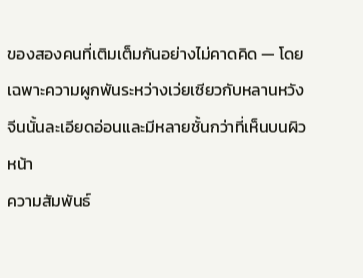ของสองคนที่เติมเต็มกันอย่างไม่คาดคิด — โดยเฉพาะความผูกพันระหว่างเว่ยเซียวกับหลานหวังจีนนั้นละเอียดอ่อนและมีหลายชั้นกว่าที่เห็นบนผิวหน้า
ความสัมพันธ์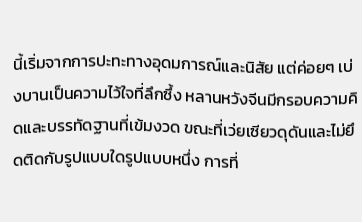นี้เริ่มจากการปะทะทางอุดมการณ์และนิสัย แต่ค่อยๆ เบ่งบานเป็นความไว้ใจที่ลึกซึ้ง หลานหวังจีนมีกรอบความคิดและบรรทัดฐานที่เข้มงวด ขณะที่เว่ยเซียวดุดันและไม่ยึดติดกับรูปแบบใดรูปแบบหนึ่ง การที่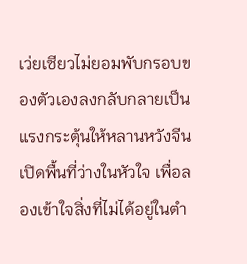เว่ยเซียวไม่ยอมพับกรอบของตัวเองลงกลับกลายเป็นแรงกระตุ้นให้หลานหวังจีนเปิดพื้นที่ว่างในหัวใจ เพื่อลองเข้าใจสิ่งที่ไม่ได้อยู่ในตำ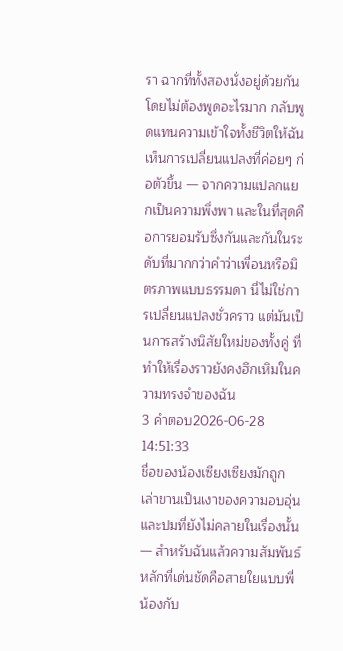รา ฉากที่ทั้งสองนั่งอยู่ด้วยกันโดยไม่ต้องพูดอะไรมาก กลับพูดแทนความเข้าใจทั้งชีวิตให้ฉันเห็นการเปลี่ยนแปลงที่ค่อยๆ ก่อตัวขึ้น — จากความแปลกแยกเป็นความพึ่งพา และในที่สุดคือการยอมรับซึ่งกันและกันในระดับที่มากกว่าคำว่าเพื่อนหรือมิตรภาพแบบธรรมดา นี่ไม่ใช่การเปลี่ยนแปลงชั่วคราว แต่มันเป็นการสร้างนิสัยใหม่ของทั้งคู่ ที่ทำให้เรื่องราวยังคงฮึกเหิมในความทรงจำของฉัน
3 คำตอบ2026-06-28 14:51:33
ชื่อของน้องเซียงเซียงมักถูกเล่าขานเป็นเงาของความอบอุ่นและปมที่ยังไม่คลายในเรื่องนั้น — สำหรับฉันแล้วความสัมพันธ์หลักที่เด่นชัดคือสายใยแบบพี่น้องกับ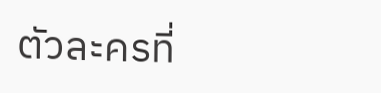ตัวละครที่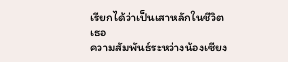เรียกได้ว่าเป็นเสาหลักในชีวิตเธอ
ความสัมพันธ์ระหว่างน้องเซียง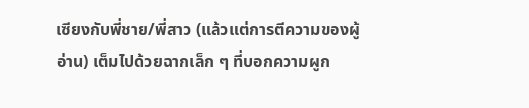เซียงกับพี่ชาย/พี่สาว (แล้วแต่การตีความของผู้อ่าน) เต็มไปด้วยฉากเล็ก ๆ ที่บอกความผูก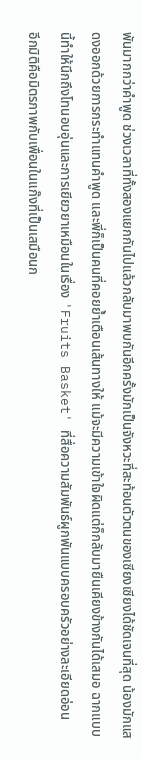พันมากกว่าคำพูด ช่วงเวลาที่ทั้งสองแยกกันไปแล้วกลับมาพบกันอีกครั้งมักเป็นจังหวะที่สะท้อนตัวตนของเซียงเซียงได้ชัดเจนที่สุด น้องมักแสดงออกด้วยการกระทำแทนคำพูด และพี่ก็เป็นคนที่คอยย้ำเตือนเส้นทางให้ แม้จะมีความเข้าใจผิดแต่ก็กลับมายืนเคียงข้างกันได้เสมอ ฉากแบบนี้ทำให้นึกถึงโทนอบอุ่นและการเยียวยาเหมือนในเรื่อง 'Fruits Basket' ที่สื่อความสัมพันธ์ผูกพันแบบครอบครัวอย่างละเอียดอ่อน
อีกมิติคือมิตรภาพกับเพื่อนในแก๊งที่เป็นเสมือนก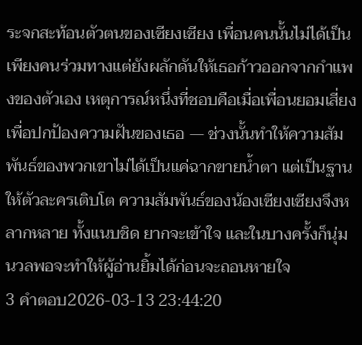ระจกสะท้อนตัวตนของเซียงเซียง เพื่อนคนนั้นไม่ได้เป็นเพียงคนร่วมทางแต่ยังผลักดันให้เธอก้าวออกจากกำแพงของตัวเอง เหตุการณ์หนึ่งที่ชอบคือเมื่อเพื่อนยอมเสี่ยงเพื่อปกป้องความฝันของเธอ — ช่วงนั้นทำให้ความสัมพันธ์ของพวกเขาไม่ได้เป็นแค่ฉากขายน้ำตา แต่เป็นฐานให้ตัวละครเติบโต ความสัมพันธ์ของน้องเซียงเซียงจึงหลากหลาย ทั้งแนบชิด ยากจะเข้าใจ และในบางครั้งก็นุ่มนวลพอจะทำให้ผู้อ่านยิ้มได้ก่อนจะถอนหายใจ
3 คำตอบ2026-03-13 23:44:20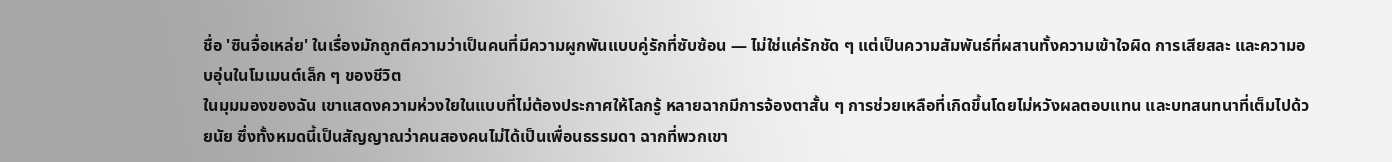ชื่อ 'ซินจื่อเหล่ย' ในเรื่องมักถูกตีความว่าเป็นคนที่มีความผูกพันแบบคู่รักที่ซับซ้อน — ไม่ใช่แค่รักชัด ๆ แต่เป็นความสัมพันธ์ที่ผสานทั้งความเข้าใจผิด การเสียสละ และความอบอุ่นในโมเมนต์เล็ก ๆ ของชีวิต
ในมุมมองของฉัน เขาแสดงความห่วงใยในแบบที่ไม่ต้องประกาศให้โลกรู้ หลายฉากมีการจ้องตาสั้น ๆ การช่วยเหลือที่เกิดขึ้นโดยไม่หวังผลตอบแทน และบทสนทนาที่เต็มไปด้วยนัย ซึ่งทั้งหมดนี้เป็นสัญญาณว่าคนสองคนไม่ได้เป็นเพื่อนธรรมดา ฉากที่พวกเขา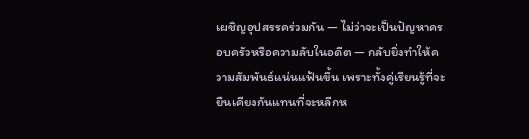เผชิญอุปสรรคร่วมกัน — ไม่ว่าจะเป็นปัญหาครอบครัวหรือความลับในอดีต — กลับยิ่งทำให้ความสัมพันธ์แน่นแฟ้นขึ้น เพราะทั้งคู่เรียนรู้ที่จะยืนเคียงกันแทนที่จะหลีกห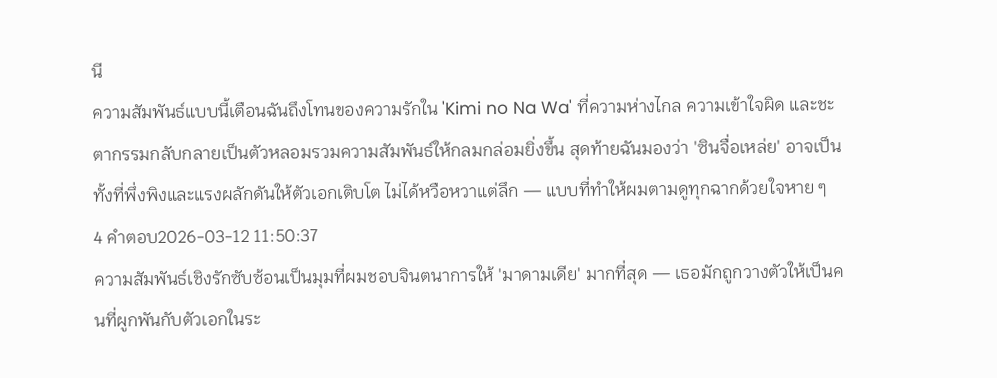นี
ความสัมพันธ์แบบนี้เตือนฉันถึงโทนของความรักใน 'Kimi no Na Wa' ที่ความห่างไกล ความเข้าใจผิด และชะตากรรมกลับกลายเป็นตัวหลอมรวมความสัมพันธ์ให้กลมกล่อมยิ่งขึ้น สุดท้ายฉันมองว่า 'ซินจื่อเหล่ย' อาจเป็นทั้งที่พึ่งพิงและแรงผลักดันให้ตัวเอกเติบโต ไม่ได้หวือหวาแต่ลึก — แบบที่ทำให้ผมตามดูทุกฉากด้วยใจหาย ๆ
4 คำตอบ2026-03-12 11:50:37
ความสัมพันธ์เชิงรักซับซ้อนเป็นมุมที่ผมชอบจินตนาการให้ 'มาดามเดีย' มากที่สุด — เธอมักถูกวางตัวให้เป็นคนที่ผูกพันกับตัวเอกในระ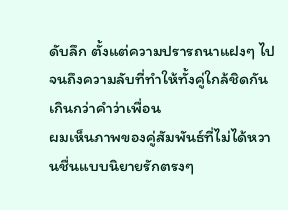ดับลึก ตั้งแต่ความปรารถนาแฝงๆ ไปจนถึงความลับที่ทำให้ทั้งคู่ใกล้ชิดกันเกินกว่าคำว่าเพื่อน
ผมเห็นภาพของคู่สัมพันธ์ที่ไม่ได้หวานชื่นแบบนิยายรักตรงๆ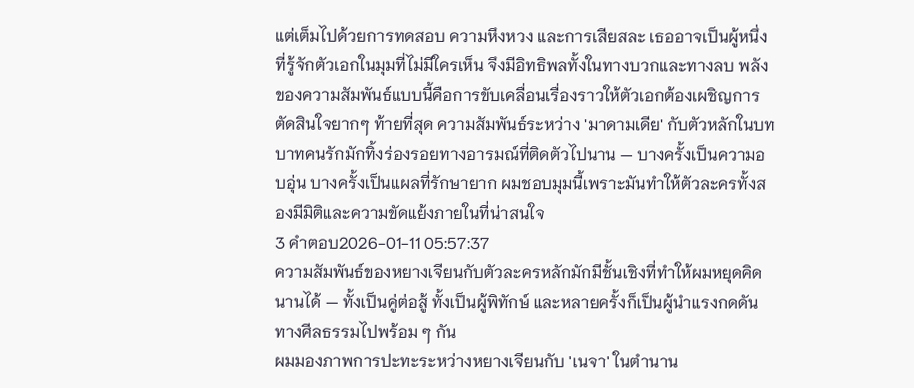แต่เต็มไปด้วยการทดสอบ ความหึงหวง และการเสียสละ เธออาจเป็นผู้หนึ่งที่รู้จักตัวเอกในมุมที่ไม่มีใครเห็น จึงมีอิทธิพลทั้งในทางบวกและทางลบ พลังของความสัมพันธ์แบบนี้คือการขับเคลื่อนเรื่องราวให้ตัวเอกต้องเผชิญการตัดสินใจยากๆ ท้ายที่สุด ความสัมพันธ์ระหว่าง 'มาดามเดีย' กับตัวหลักในบทบาทคนรักมักทิ้งร่องรอยทางอารมณ์ที่ติดตัวไปนาน — บางครั้งเป็นความอบอุ่น บางครั้งเป็นแผลที่รักษายาก ผมชอบมุมนี้เพราะมันทำให้ตัวละครทั้งสองมีมิติและความขัดแย้งภายในที่น่าสนใจ
3 คำตอบ2026-01-11 05:57:37
ความสัมพันธ์ของหยางเจียนกับตัวละครหลักมักมีชั้นเชิงที่ทำให้ผมหยุดคิดนานได้ — ทั้งเป็นคู่ต่อสู้ ทั้งเป็นผู้พิทักษ์ และหลายครั้งก็เป็นผู้นำแรงกดดันทางศีลธรรมไปพร้อม ๆ กัน
ผมมองภาพการปะทะระหว่างหยางเจียนกับ 'เนจา' ในตำนาน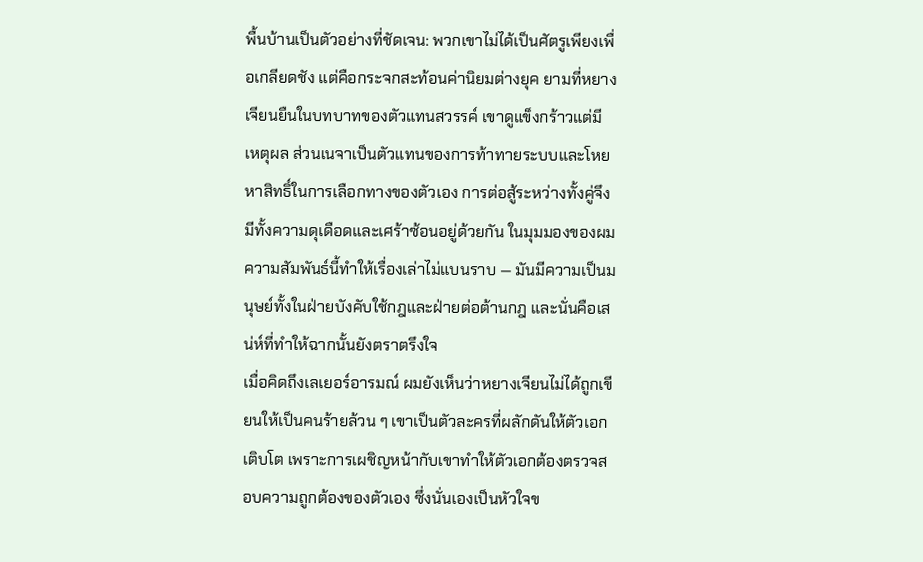พื้นบ้านเป็นตัวอย่างที่ชัดเจน: พวกเขาไม่ได้เป็นศัตรูเพียงเพื่อเกลียดชัง แต่คือกระจกสะท้อนค่านิยมต่างยุค ยามที่หยางเจียนยืนในบทบาทของตัวแทนสวรรค์ เขาดูแข็งกร้าวแต่มีเหตุผล ส่วนเนจาเป็นตัวแทนของการท้าทายระบบและโหยหาสิทธิ์ในการเลือกทางของตัวเอง การต่อสู้ระหว่างทั้งคู่จึงมีทั้งความดุเดือดและเศร้าซ้อนอยู่ด้วยกัน ในมุมมองของผม ความสัมพันธ์นี้ทำให้เรื่องเล่าไม่แบนราบ — มันมีความเป็นมนุษย์ทั้งในฝ่ายบังคับใช้กฎและฝ่ายต่อต้านกฎ และนั่นคือเสน่ห์ที่ทำให้ฉากนั้นยังตราตรึงใจ
เมื่อคิดถึงเลเยอร์อารมณ์ ผมยังเห็นว่าหยางเจียนไม่ได้ถูกเขียนให้เป็นคนร้ายล้วน ๆ เขาเป็นตัวละครที่ผลักดันให้ตัวเอกเติบโต เพราะการเผชิญหน้ากับเขาทำให้ตัวเอกต้องตรวจสอบความถูกต้องของตัวเอง ซึ่งนั่นเองเป็นหัวใจข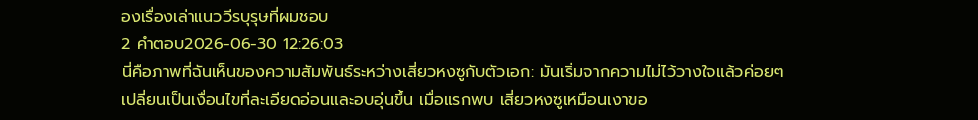องเรื่องเล่าแนววีรบุรุษที่ผมชอบ
2 คำตอบ2026-06-30 12:26:03
นี่คือภาพที่ฉันเห็นของความสัมพันธ์ระหว่างเสี่ยวหงซูกับตัวเอก: มันเริ่มจากความไม่ไว้วางใจแล้วค่อยๆ เปลี่ยนเป็นเงื่อนไขที่ละเอียดอ่อนและอบอุ่นขึ้น เมื่อแรกพบ เสี่ยวหงซูเหมือนเงาขอ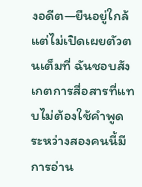งอดีต—ยืนอยู่ใกล้แต่ไม่เปิดเผยตัวตนเต็มที่ ฉันชอบสังเกตการสื่อสารที่แทบไม่ต้องใช้คำพูด ระหว่างสองคนนี้มีการอ่าน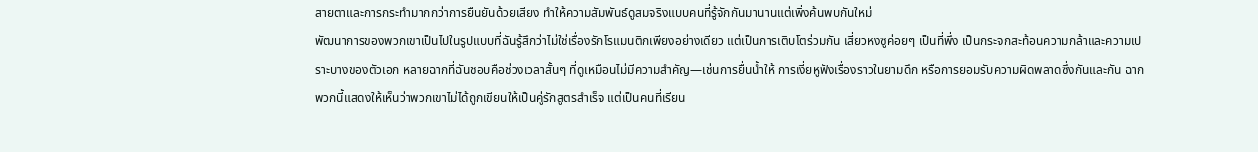สายตาและการกระทำมากกว่าการยืนยันด้วยเสียง ทำให้ความสัมพันธ์ดูสมจริงแบบคนที่รู้จักกันมานานแต่เพิ่งค้นพบกันใหม่
พัฒนาการของพวกเขาเป็นไปในรูปแบบที่ฉันรู้สึกว่าไม่ใช่เรื่องรักโรแมนติกเพียงอย่างเดียว แต่เป็นการเติบโตร่วมกัน เสี่ยวหงซูค่อยๆ เป็นที่พึ่ง เป็นกระจกสะท้อนความกล้าและความเปราะบางของตัวเอก หลายฉากที่ฉันชอบคือช่วงเวลาสั้นๆ ที่ดูเหมือนไม่มีความสำคัญ—เช่นการยื่นน้ำให้ การเงี่ยหูฟังเรื่องราวในยามดึก หรือการยอมรับความผิดพลาดซึ่งกันและกัน ฉากพวกนี้แสดงให้เห็นว่าพวกเขาไม่ได้ถูกเขียนให้เป็นคู่รักสูตรสำเร็จ แต่เป็นคนที่เรียน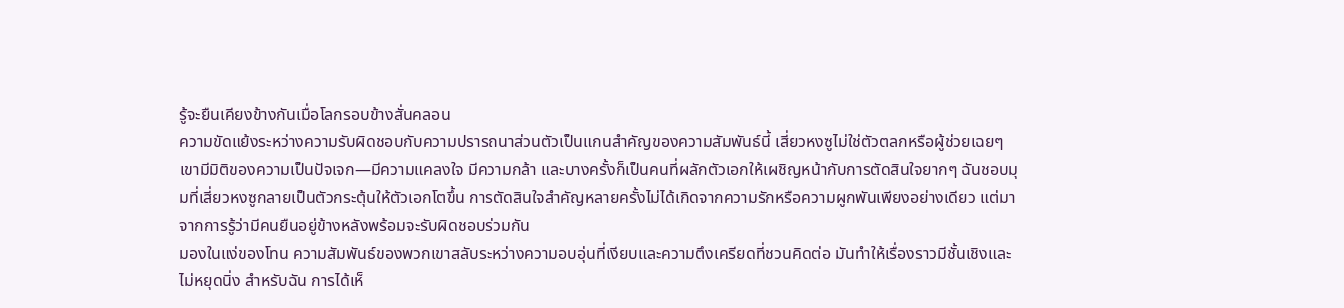รู้จะยืนเคียงข้างกันเมื่อโลกรอบข้างสั่นคลอน
ความขัดแย้งระหว่างความรับผิดชอบกับความปรารถนาส่วนตัวเป็นแกนสำคัญของความสัมพันธ์นี้ เสี่ยวหงซูไม่ใช่ตัวตลกหรือผู้ช่วยเฉยๆ เขามีมิติของความเป็นปัจเจก—มีความแคลงใจ มีความกล้า และบางครั้งก็เป็นคนที่ผลักตัวเอกให้เผชิญหน้ากับการตัดสินใจยากๆ ฉันชอบมุมที่เสี่ยวหงซูกลายเป็นตัวกระตุ้นให้ตัวเอกโตขึ้น การตัดสินใจสำคัญหลายครั้งไม่ได้เกิดจากความรักหรือความผูกพันเพียงอย่างเดียว แต่มาจากการรู้ว่ามีคนยืนอยู่ข้างหลังพร้อมจะรับผิดชอบร่วมกัน
มองในแง่ของโทน ความสัมพันธ์ของพวกเขาสลับระหว่างความอบอุ่นที่เงียบและความตึงเครียดที่ชวนคิดต่อ มันทำให้เรื่องราวมีชั้นเชิงและไม่หยุดนิ่ง สำหรับฉัน การได้เห็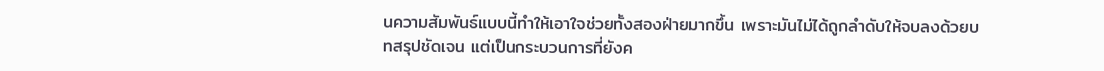นความสัมพันธ์แบบนี้ทำให้เอาใจช่วยทั้งสองฝ่ายมากขึ้น เพราะมันไม่ได้ถูกลำดับให้จบลงด้วยบทสรุปชัดเจน แต่เป็นกระบวนการที่ยังค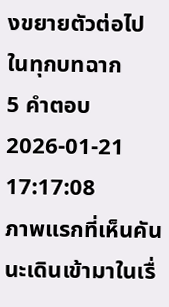งขยายตัวต่อไปในทุกบทฉาก
5 คำตอบ2026-01-21 17:17:08
ภาพแรกที่เห็นคันนะเดินเข้ามาในเรื่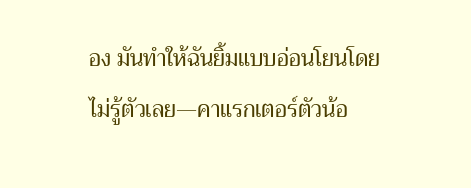อง มันทำให้ฉันยิ้มแบบอ่อนโยนโดยไม่รู้ตัวเลย—คาแรกเตอร์ตัวน้อ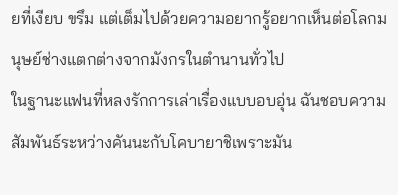ยที่เงียบ ขรึม แต่เต็มไปด้วยความอยากรู้อยากเห็นต่อโลกมนุษย์ช่างแตกต่างจากมังกรในตำนานทั่วไป
ในฐานะแฟนที่หลงรักการเล่าเรื่องแบบอบอุ่น ฉันชอบความสัมพันธ์ระหว่างคันนะกับโคบายาชิเพราะมัน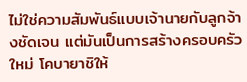ไม่ใช่ความสัมพันธ์แบบเจ้านายกับลูกจ้างชัดเจน แต่มันเป็นการสร้างครอบครัวใหม่ โคบายาชิให้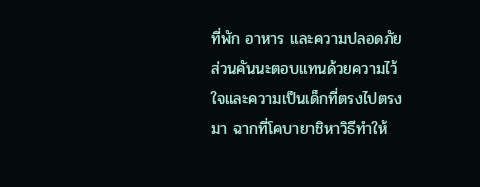ที่พัก อาหาร และความปลอดภัย ส่วนคันนะตอบแทนด้วยความไว้ใจและความเป็นเด็กที่ตรงไปตรงมา ฉากที่โคบายาชิหาวิธีทำให้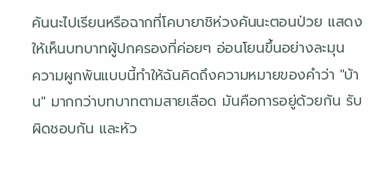คันนะไปเรียนหรือฉากที่โคบายาชิห่วงคันนะตอนป่วย แสดงให้เห็นบทบาทผู้ปกครองที่ค่อยๆ อ่อนโยนขึ้นอย่างละมุน
ความผูกพันแบบนี้ทำให้ฉันคิดถึงความหมายของคำว่า "บ้าน" มากกว่าบทบาทตามสายเลือด มันคือการอยู่ด้วยกัน รับผิดชอบกัน และหัว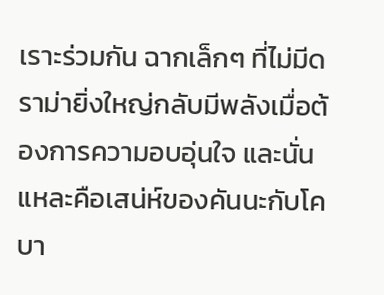เราะร่วมกัน ฉากเล็กๆ ที่ไม่มีดราม่ายิ่งใหญ่กลับมีพลังเมื่อต้องการความอบอุ่นใจ และนั่นแหละคือเสน่ห์ของคันนะกับโคบา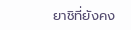ยาชิที่ยังคง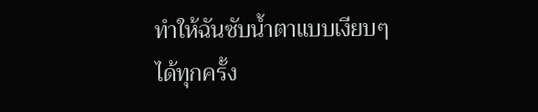ทำให้ฉันซับน้ำตาแบบเงียบๆ ได้ทุกครั้ง